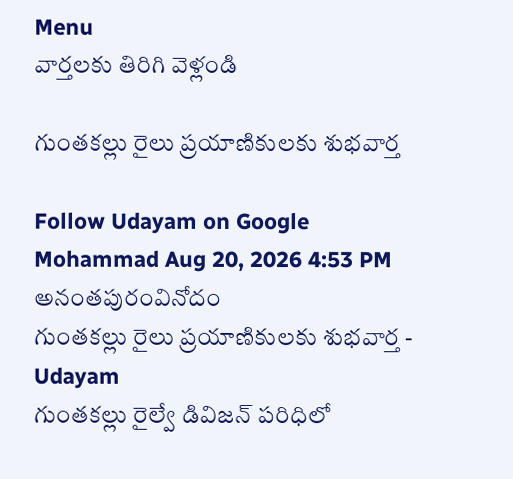Menu
వార్తలకు తిరిగి వెళ్లండి

గుంతకల్లు రైలు ప్రయాణికులకు శుభవార్త

Follow Udayam on Google
Mohammad Aug 20, 2026 4:53 PM అనంతపురంవినోదం
గుంతకల్లు రైలు ప్రయాణికులకు శుభవార్త - Udayam
గుంతకల్లు రైల్వే డివిజన్ పరిధిలో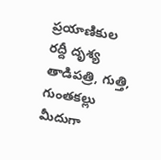ప్రయాణికుల రద్దీ దృశ్య తాడిపత్రి, గుత్తి, గుంతకల్లు మీదుగా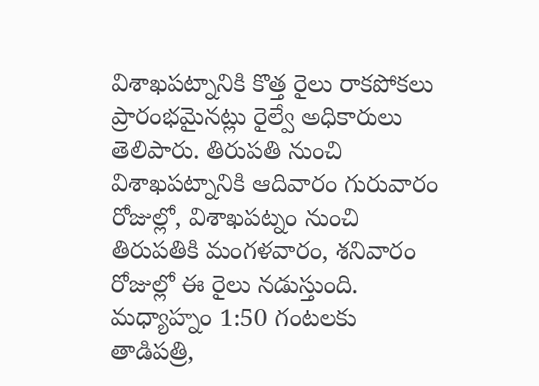విశాఖపట్నానికి కొత్త రైలు రాకపోకలు ప్రారంభమైనట్లు రైల్వే అధికారులు తెలిపారు. తిరుపతి నుంచి విశాఖపట్నానికి ఆదివారం గురువారం రోజుల్లో, విశాఖపట్నం నుంచి తిరుపతికి మంగళవారం, శనివారం రోజుల్లో ఈ రైలు నడుస్తుంది. మధ్యాహ్నం 1:50 గంటలకు తాడిపత్రి,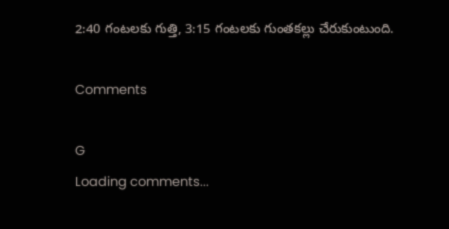2:40 గంటలకు గుత్తి, 3:15 గంటలకు గుంతకల్లు చేరుకుంటుంది.

Comments

G
Loading comments...